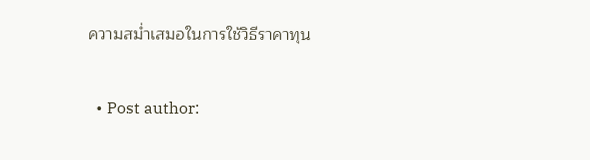ความสม่ำเสมอในการใช้วิธีราคาทุน

  • Post author: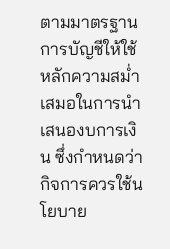ตามมาตรฐานการบัญชีให้ใช้หลักความสม่ำเสมอในการนำเสนองบการเงิน ซึ่งกำหนดว่ากิจการควรใช้นโยบาย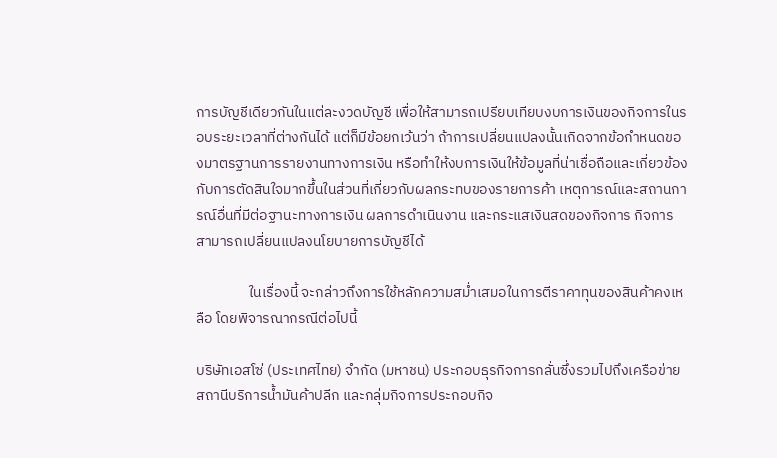การบัญชีเดียวกันในแต่ละงวดบัญชี เพื่อให้สามารถเปรียบเทียบงบการเงินของกิจการในรอบระยะเวลาที่ต่างกันได้ แต่ก็มีข้อยกเว้นว่า ถ้าการเปลี่ยนแปลงนั้นเกิดจากข้อกําหนดของมาตรฐานการรายงานทางการเงิน หรือทําให้งบการเงินให้ข้อมูลที่น่าเชื่อถือและเกี่ยวข้องกับการตัดสินใจมากขึ้นในส่วนที่เกี่ยวกับผลกระทบของรายการค้า เหตุการณ์และสถานการณ์อื่นที่มีต่อฐานะทางการเงิน ผลการดําเนินงาน และกระแสเงินสดของกิจการ กิจการสามารถเปลี่ยนแปลงนโยบายการบัญชีได้

                ในเรื่องนี้ จะกล่าวถึงการใช้หลักความสม่ำเสมอในการตีราคาทุนของสินค้าคงเหลือ โดยพิจารณากรณีต่อไปนี้

บริษัทเอสโซ่ (ประเทศไทย) จำกัด (มหาชน) ประกอบธุรกิจการกลั่นซึ่งรวมไปถึงเครือข่ายสถานีบริการน้ำมันค้าปลีก และกลุ่มกิจการประกอบกิจ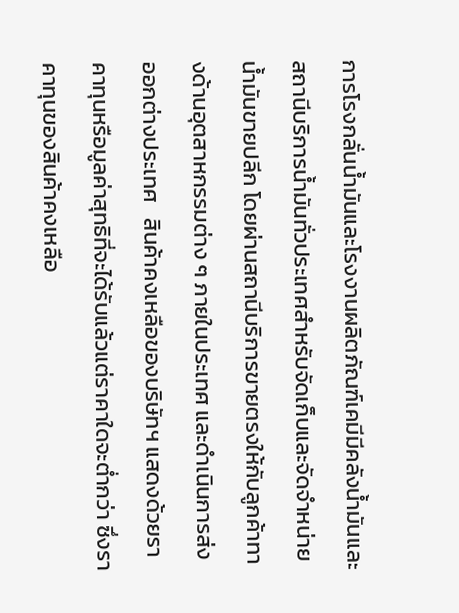การโรงกลั่นน้ำมันและโรงงานผลิตภัณฑ์เคมีมีคลังน้ำมันและสถานีบริการน้ำมันทั่วประเทศสำหรับจัดเก็บและจัดจำหน่ายน้ำมันขายปลีก โดยผ่านสถานีบริการขายตรงให้กับลูกค้าทางด้านอุตสาหกรรมต่าง ๆ ภายในประเทศ และดำเนินการส่งออกต่างประเทศ   สินค้าคงเหลือของบริษัทฯ แสดงด้วยราคาทุนหรือมูลค่าสุทธิที่จะได้รับแล้วแต่ราคาใดจะต่ำกว่า ซึ่งราคาทุนของสินค้าคงเหลือ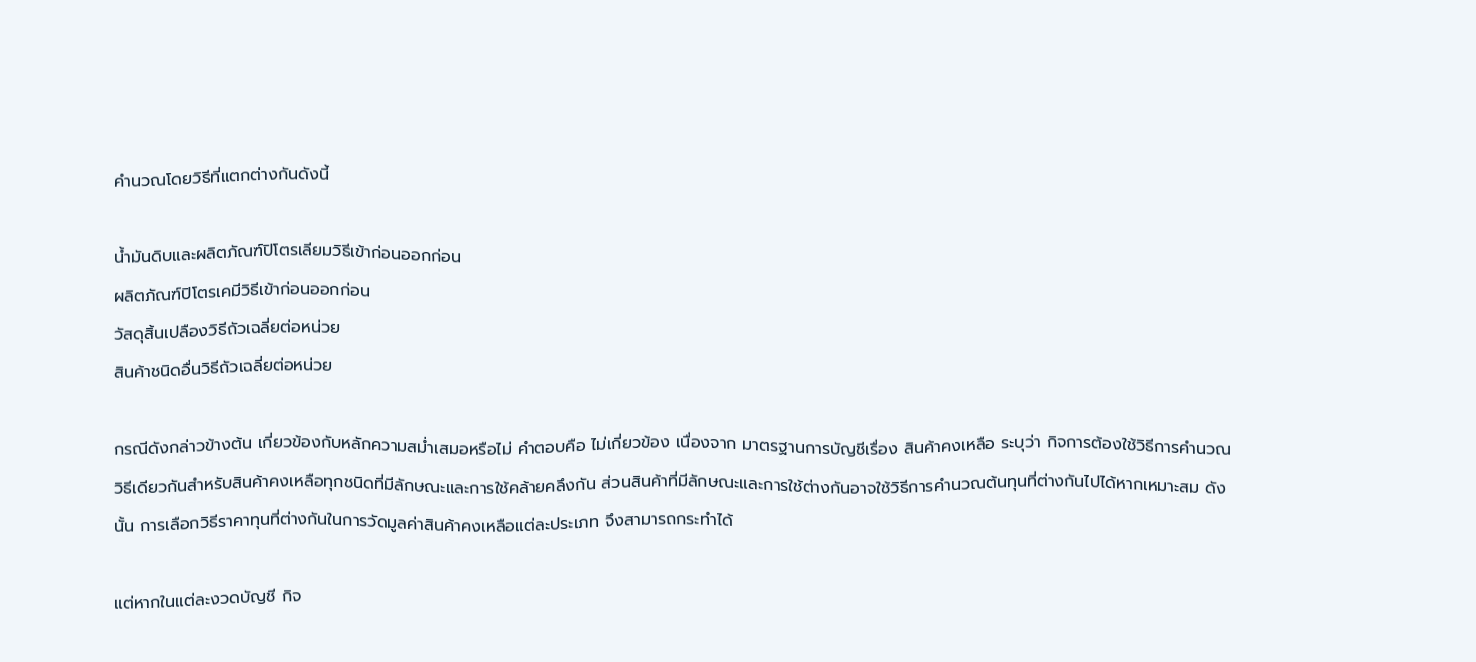คำนวณโดยวิธีที่แตกต่างกันดังนี้

น้ำมันดิบและผลิตภัณฑ์ปิโตรเลียมวิธีเข้าก่อนออกก่อน
ผลิตภัณฑ์ปิโตรเคมีวิธีเข้าก่อนออกก่อน
วัสดุสิ้นเปลืองวิธีถัวเฉลี่ยต่อหน่วย
สินค้าชนิดอื่นวิธีถัวเฉลี่ยต่อหน่วย

กรณีดังกล่าวข้างต้น เกี่ยวข้องกับหลักความสม่ำเสมอหรือไม่ คำตอบคือ ไม่เกี่ยวข้อง เนื่องจาก มาตรฐานการบัญชีเรื่อง สินค้าคงเหลือ ระบุว่า กิจการต้องใช้วิธีการคำนวณวิธีเดียวกันสำหรับสินค้าคงเหลือทุกชนิดที่มีลักษณะและการใช้คล้ายคลึงกัน ส่วนสินค้าที่มีลักษณะและการใช้ต่างกันอาจใช้วิธีการคำนวณต้นทุนที่ต่างกันไปได้หากเหมาะสม ดังนั้น การเลือกวิธีราคาทุนที่ต่างกันในการวัดมูลค่าสินค้าคงเหลือแต่ละประเภท จึงสามารถกระทำได้

แต่หากในแต่ละงวดบัญชี กิจ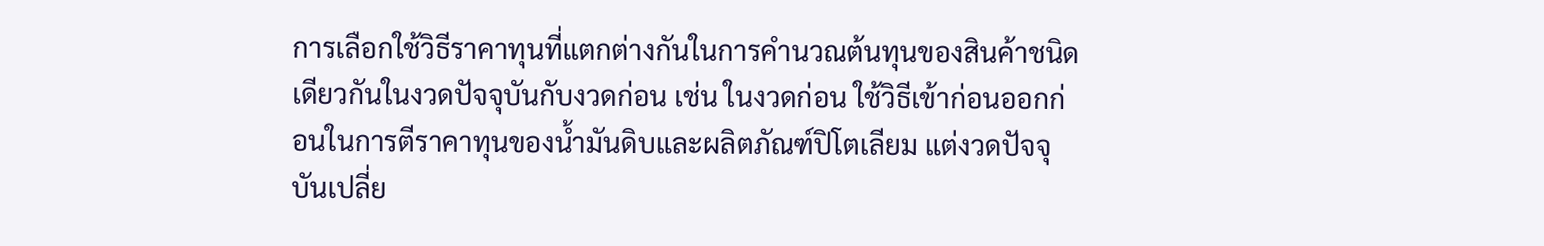การเลือกใช้วิธีราคาทุนที่แตกต่างกันในการคำนวณต้นทุนของสินค้าชนิดเดียวกันในงวดปัจจุบันกับงวดก่อน เช่น ในงวดก่อน ใช้วิธีเข้าก่อนออกก่อนในการตีราคาทุนของน้ำมันดิบและผลิตภัณฑ์ปิโตเลียม แต่งวดปัจจุบันเปลี่ย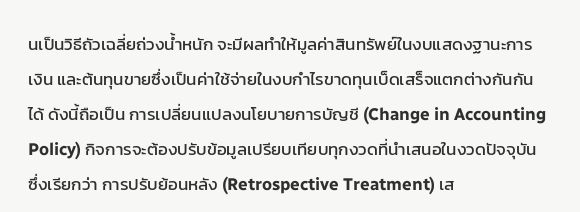นเป็นวิธีถัวเฉลี่ยถ่วงน้ำหนัก จะมีผลทำให้มูลค่าสินทรัพย์ในงบแสดงฐานะการเงิน และต้นทุนขายซึ่งเป็นค่าใช้จ่ายในงบกำไรขาดทุนเบ็ดเสร็จแตกต่างกันกันได้ ดังนี้ถือเป็น การเปลี่ยนแปลงนโยบายการบัญชี (Change in Accounting Policy) กิจการจะต้องปรับข้อมูลเปรียบเทียบทุกงวดที่นำเสนอในงวดปัจจุบัน ซึ่งเรียกว่า การปรับย้อนหลัง (Retrospective Treatment) เส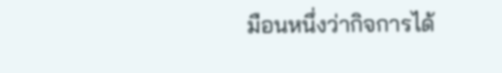มือนหนึ่งว่ากิจการได้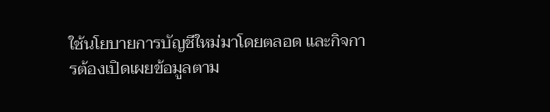ใช้นโยบายการบัญชีใหม่มาโดยตลอด และกิจการต้องเปิดเผยข้อมูลตาม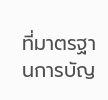ที่มาตรฐานการบัญ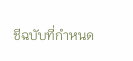ชีฉบับที่กำหนด